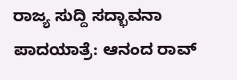ರಾಜ್ಯ ಸುದ್ದಿ ಸದ್ಭಾವನಾ ಪಾದಯಾತ್ರೆ: ಆನಂದ ರಾವ್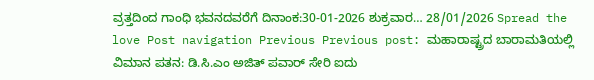ವ್ರತ್ತದಿಂದ ಗಾಂಧಿ ಭವನದವರೆಗೆ ದಿನಾಂಕ:30-01-2026 ಶುಕ್ರವಾರ… 28/01/2026 Spread the love Post navigation Previous Previous post: ಮಹಾರಾಷ್ಟ್ರದ ಬಾರಾಮತಿಯಲ್ಲಿ ವಿಮಾನ ಪತನ: ಡಿ.ಸಿ.ಎಂ ಅಜಿತ್ ಪವಾರ್ ಸೇರಿ ಐದು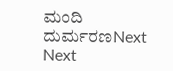ಮಂದಿ ದುರ್ಮರಣNext Next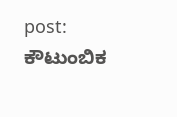post: ಕೌಟುಂಬಿಕ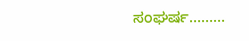ಸಂಘರ್ಷ………